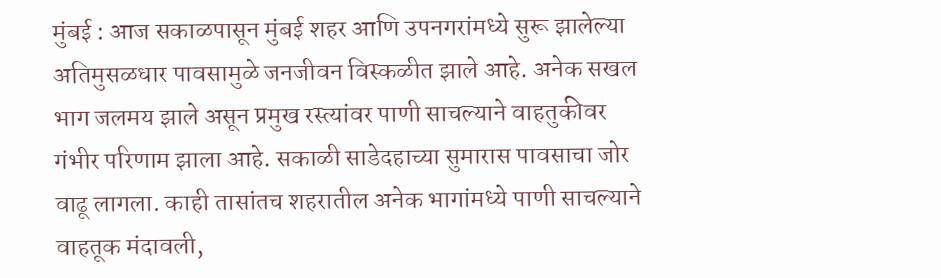मुंबई : आज सकाळपासून मुंबई शहर आणि उपनगरांमध्ये सुरू झालेल्या अतिमुसळधार पावसामुळे जनजीवन विस्कळीत झाले आहे. अनेक सखल भाग जलमय झाले असून प्रमुख रस्त्यांवर पाणी साचल्याने वाहतुकीवर गंभीर परिणाम झाला आहे. सकाळी साडेदहाच्या सुमारास पावसाचा जोर वाढू लागला. काही तासांतच शहरातील अनेक भागांमध्ये पाणी साचल्याने वाहतूक मंदावली,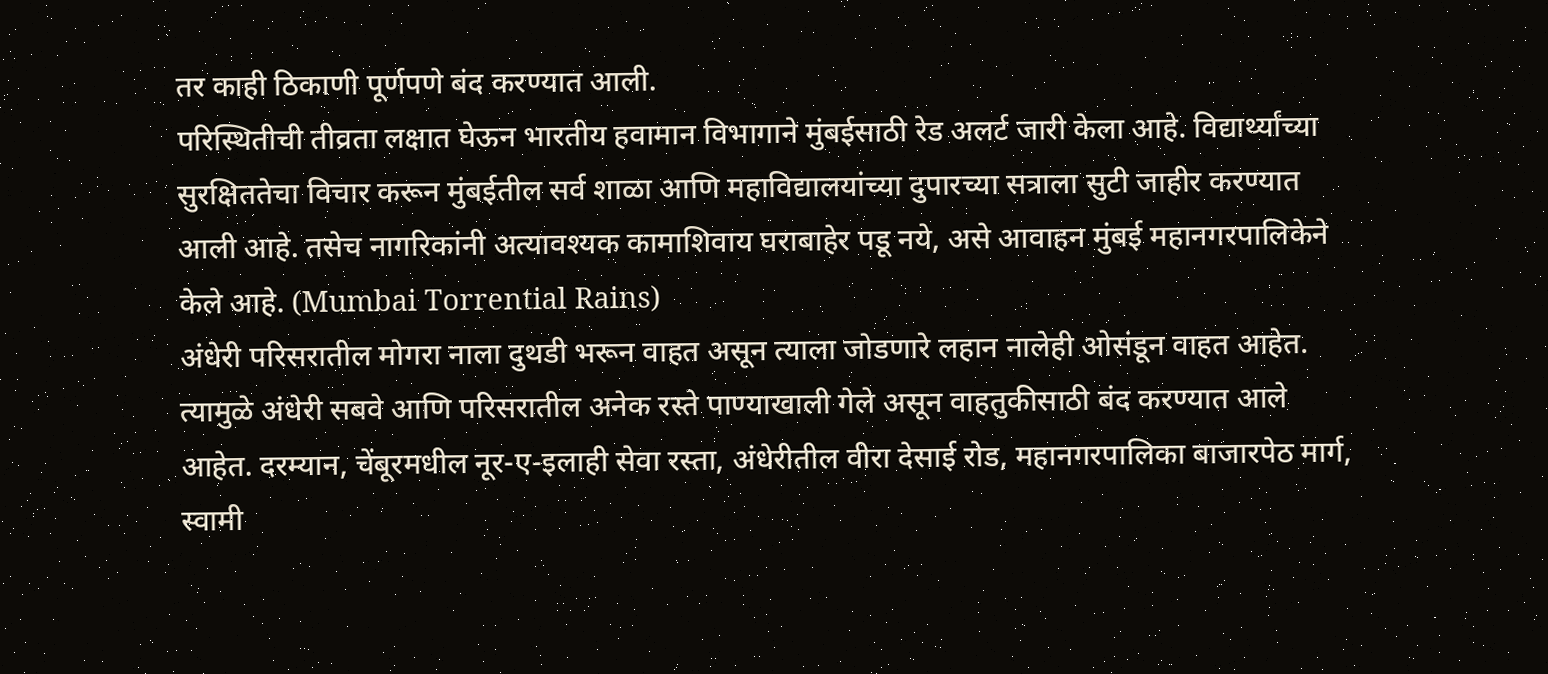तर काही ठिकाणी पूर्णपणे बंद करण्यात आली.
परिस्थितीची तीव्रता लक्षात घेऊन भारतीय हवामान विभागाने मुंबईसाठी रेड अलर्ट जारी केला आहे. विद्यार्थ्यांच्या सुरक्षिततेचा विचार करून मुंबईतील सर्व शाळा आणि महाविद्यालयांच्या दुपारच्या सत्राला सुटी जाहीर करण्यात आली आहे. तसेच नागरिकांनी अत्यावश्यक कामाशिवाय घराबाहेर पडू नये, असे आवाहन मुंबई महानगरपालिकेने केले आहे. (Mumbai Torrential Rains)
अंधेरी परिसरातील मोगरा नाला दुथडी भरून वाहत असून त्याला जोडणारे लहान नालेही ओसंडून वाहत आहेत. त्यामुळे अंधेरी सबवे आणि परिसरातील अनेक रस्ते पाण्याखाली गेले असून वाहतुकीसाठी बंद करण्यात आले आहेत. दरम्यान, चेंबूरमधील नूर-ए-इलाही सेवा रस्ता, अंधेरीतील वीरा देसाई रोड, महानगरपालिका बाजारपेठ मार्ग, स्वामी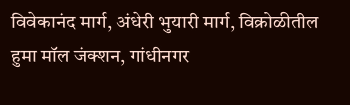विवेकानंद मार्ग, अंधेरी भुयारी मार्ग, विक्रोळीतील हुमा मॉल जंक्शन, गांधीनगर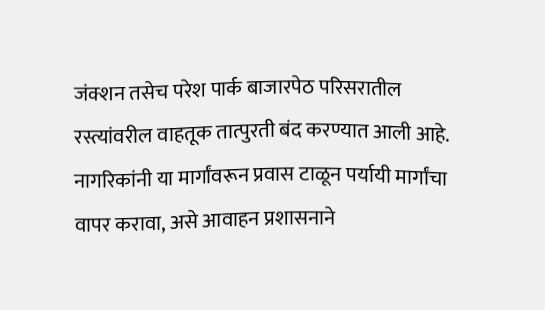जंक्शन तसेच परेश पार्क बाजारपेठ परिसरातील रस्त्यांवरील वाहतूक तात्पुरती बंद करण्यात आली आहे. नागरिकांनी या मार्गांवरून प्रवास टाळून पर्यायी मार्गांचा वापर करावा, असे आवाहन प्रशासनाने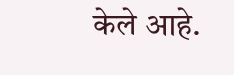केले आहे.